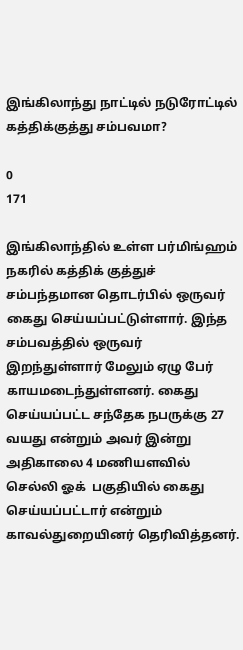இங்கிலாந்து நாட்டில் நடுரோட்டில் கத்திக்குத்து சம்பவமா?

0
171

இங்கிலாந்தில் உள்ள பர்மிங்ஹம் நகரில் கத்திக் குத்துச் சம்பந்தமான தொடர்பில் ஒருவர் கைது செய்யப்பட்டுள்ளார். இந்த சம்பவத்தில் ஒருவர் இறந்துள்ளார் மேலும் ஏழு பேர் காயமடைந்துள்ளனர். கைது செய்யப்பட்ட சந்தேக நபருக்கு 27 வயது என்றும் அவர் இன்று அதிகாலை 4 மணியளவில் செல்லி ஓக்  பகுதியில் கைது செய்யப்பட்டார் என்றும் காவல்துறையினர் தெரிவித்தனர்.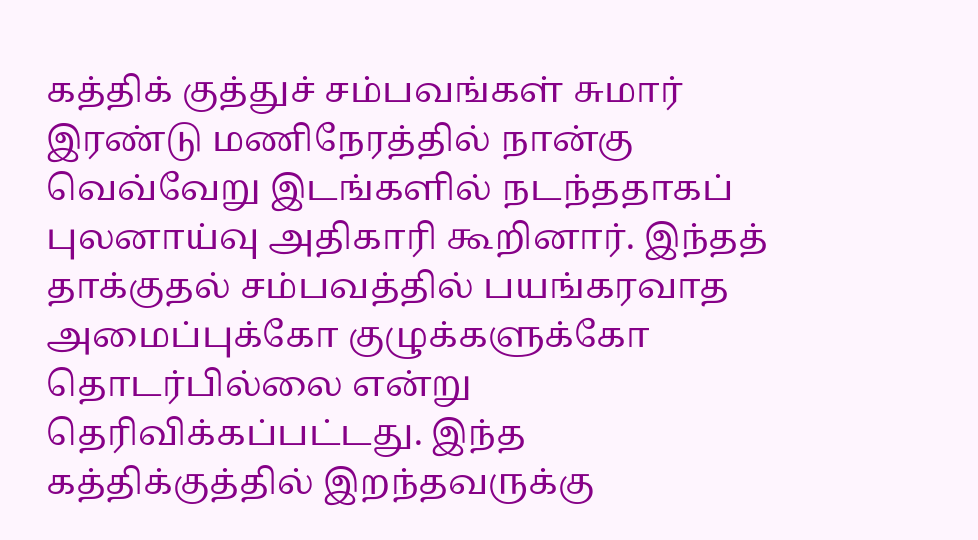கத்திக் குத்துச் சம்பவங்கள் சுமார் இரண்டு மணிநேரத்தில் நான்கு வெவ்வேறு இடங்களில் நடந்ததாகப் புலனாய்வு அதிகாரி கூறினார். இந்தத் தாக்குதல் சம்பவத்தில் பயங்கரவாத அமைப்புக்கோ குழுக்களுக்கோ தொடர்பில்லை என்று தெரிவிக்கப்பட்டது. இந்த கத்திக்குத்தில் இறந்தவருக்கு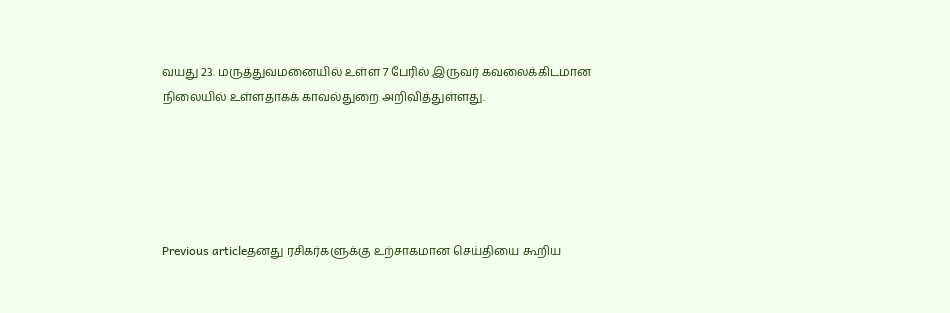வயது 23. மருத்துவமனையில் உள்ள 7 பேரில் இருவர் கவலைக்கிடமான நிலையில் உள்ளதாகக் காவல்துறை அறிவித்துள்ளது.





Previous articleதனது ரசிகர்களுக்கு உற்சாகமான செய்தியை கூறிய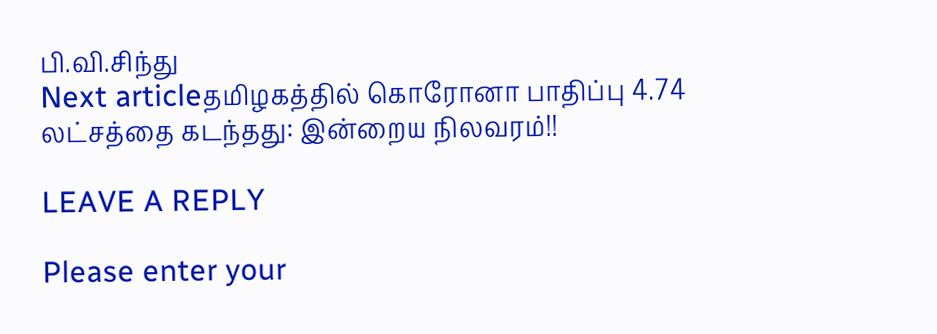பி.வி.சிந்து
Next articleதமிழகத்தில் கொரோனா பாதிப்பு 4.74 லட்சத்தை கடந்தது: இன்றைய நிலவரம்!!

LEAVE A REPLY

Please enter your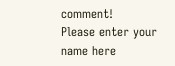comment!
Please enter your name here